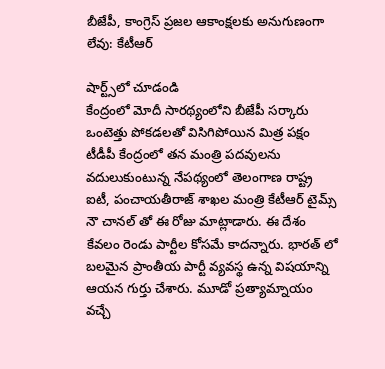బీజేపీ, కాంగ్రెస్ ప్రజల ఆకాంక్షలకు అనుగుణంగా లేవు: కేటీఆర్

షార్ట్స్‌లో చూడండి
కేంద్రంలో మోదీ సారథ్యంలోని బీజేపీ సర్కారు ఒంటెత్తు పోకడలతో విసిగిపోయిన మిత్ర పక్షం టీడీపీ కేంద్రంలో తన మంత్రి పదవులను వదులుకుంటున్న నేపథ్యంలో తెలంగాణ రాష్ట్ర ఐటీ, పంచాయతీరాజ్ శాఖల మంత్రి కేటీఆర్ టైమ్స్ నౌ చానల్ తో ఈ రోజు మాట్లాడారు. ఈ దేశం కేవలం రెండు పార్టీల కోసమే కాదన్నారు. భారత్ లో బలమైన ప్రాంతీయ పార్టీ వ్యవస్థ ఉన్న విషయాన్ని ఆయన గుర్తు చేశారు. మూడో ప్రత్యామ్నాయం వచ్చే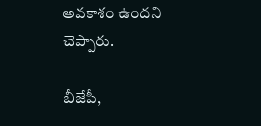అవకాశం ఉందని చెప్పారు.

బీజేపీ,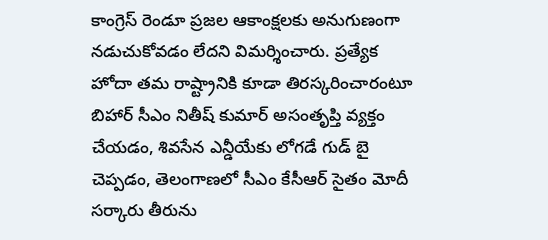కాంగ్రెస్ రెండూ ప్రజల ఆకాంక్షలకు అనుగుణంగా నడుచుకోవడం లేదని విమర్శించారు. ప్రత్యేక హోదా తమ రాష్ట్రానికి కూడా తిరస్కరించారంటూ బిహార్ సీఎం నితీష్ కుమార్ అసంతృప్తి వ్యక్తం చేయడం, శివసేన ఎన్డీయేకు లోగడే గుడ్ బై చెప్పడం, తెలంగాణలో సీఎం కేసీఆర్ సైతం మోదీ సర్కారు తీరును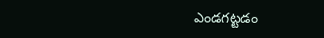ఎండగట్టడం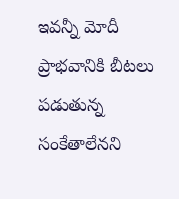ఇవన్నీ మోదీ ప్రాభవానికి బీటలు పడుతున్న సంకేతాలేనని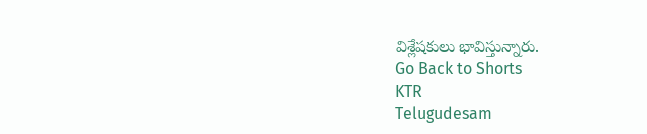విశ్లేషకులు భావిస్తున్నారు.
Go Back to Shorts
KTR
Telugudesam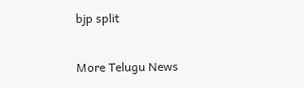bjp split

More Telugu News